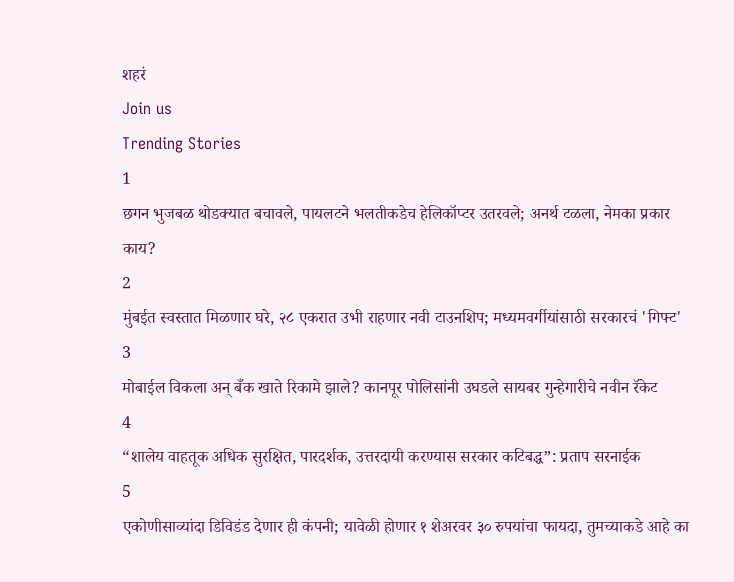शहरं
Join us
Trending Stories
1
छगन भुजबळ थोडक्यात बचावले, पायलटने भलतीकडेच हेलिकॉप्टर उतरवले; अनर्थ टळला, नेमका प्रकार काय?
2
मुंबईत स्वस्तात मिळणार घरे, २८ एकरात उभी राहणार नवी टाउनशिप; मध्यमवर्गीयांसाठी सरकारचं 'गिफ्ट'
3
मोबाईल विकला अन् बँक खाते रिकामे झाले? कानपूर पोलिसांनी उघडले सायबर गुन्हेगारीचे नवीन रॅकेट
4
“शालेय वाहतूक अधिक सुरक्षित, पारदर्शक, उत्तरदायी करण्यास सरकार कटिबद्ध”: प्रताप सरनाईक
5
एकोणीसाव्यांदा डिविडंड देणार ही कंपनी; यावेळी होणार १ शेअरवर ३० रुपयांचा फायदा, तुमच्याकडे आहे का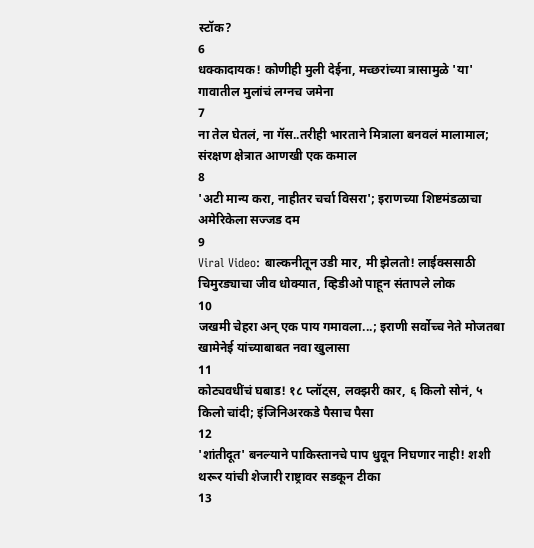स्टॉक?
6
धक्कादायक! कोणीही मुली देईना, मच्छरांच्या त्रासामुळे 'या' गावातील मुलांचं लग्नच जमेना
7
ना तेल घेतलं, ना गॅस..तरीही भारताने मित्राला बनवलं मालामाल; संरक्षण क्षेत्रात आणखी एक कमाल
8
'अटी मान्य करा, नाहीतर चर्चा विसरा'; इराणच्या शिष्टमंडळाचा अमेरिकेला सज्जड दम
9
Viral Video: बाल्कनीतून उडी मार, मी झेलतो! लाईक्ससाठी चिमुरड्याचा जीव धोक्यात, व्हिडीओ पाहून संतापले लोक
10
जखमी चेहरा अन् एक पाय गमावला...; इराणी सर्वोच्च नेते मोजतबा खामेनेई यांच्याबाबत नवा खुलासा
11
कोट्यवधींचं घबाड! १८ प्लॉट्स, लक्झरी कार, ६ किलो सोनं, ५ किलो चांदी; इंजिनिअरकडे पैसाच पैसा
12
'शांतीदूत' बनल्याने पाकिस्तानचे पाप धुवून निघणार नाही! शशी थरूर यांची शेजारी राष्ट्रावर सडकून टीका
13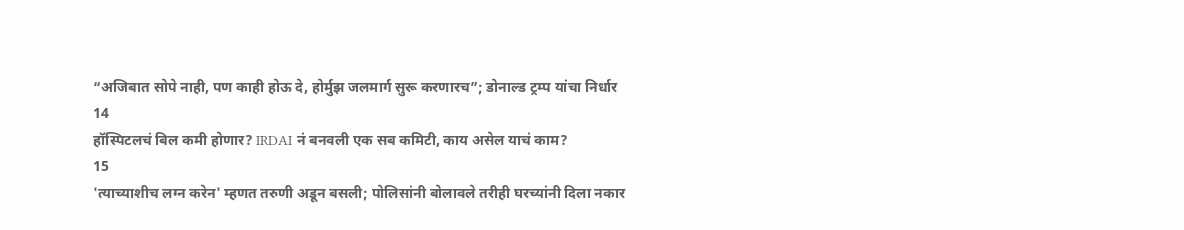“अजिबात सोपे नाही, पण काही होऊ दे, होर्मुझ जलमार्ग सुरू करणारच”; डोनाल्ड ट्रम्प यांचा निर्धार
14
हॉस्पिटलचं बिल कमी होणार? IRDAI नं बनवली एक सब कमिटी, काय असेल याचं काम?
15
'त्याच्याशीच लग्न करेन' म्हणत तरुणी अडून बसली; पोलिसांनी बोलावले तरीही घरच्यांनी दिला नकार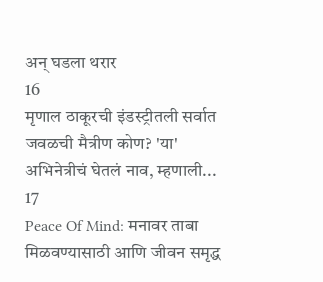अन् घडला थरार
16
मृणाल ठाकूरची इंडस्ट्रीतली सर्वात जवळची मैत्रीण कोण? 'या' अभिनेत्रीचं घेतलं नाव, म्हणाली...
17
Peace Of Mind: मनावर ताबा मिळवण्यासाठी आणि जीवन समृद्ध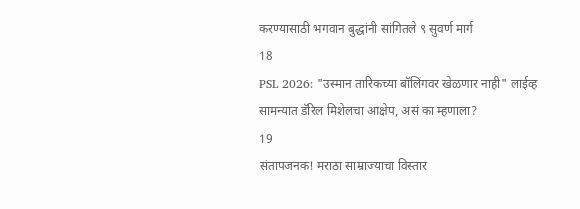करण्यासाठी भगवान बुद्धांनी सांगितले ९ सुवर्ण मार्ग
18
PSL 2026: "उस्मान तारिकच्या बॉलिंगवर खेळणार नाही" लाईव्ह सामन्यात डॅरिल मिशेलचा आक्षेप, असं का म्हणाला?
19
संतापजनक! मराठा साम्राज्याचा विस्तार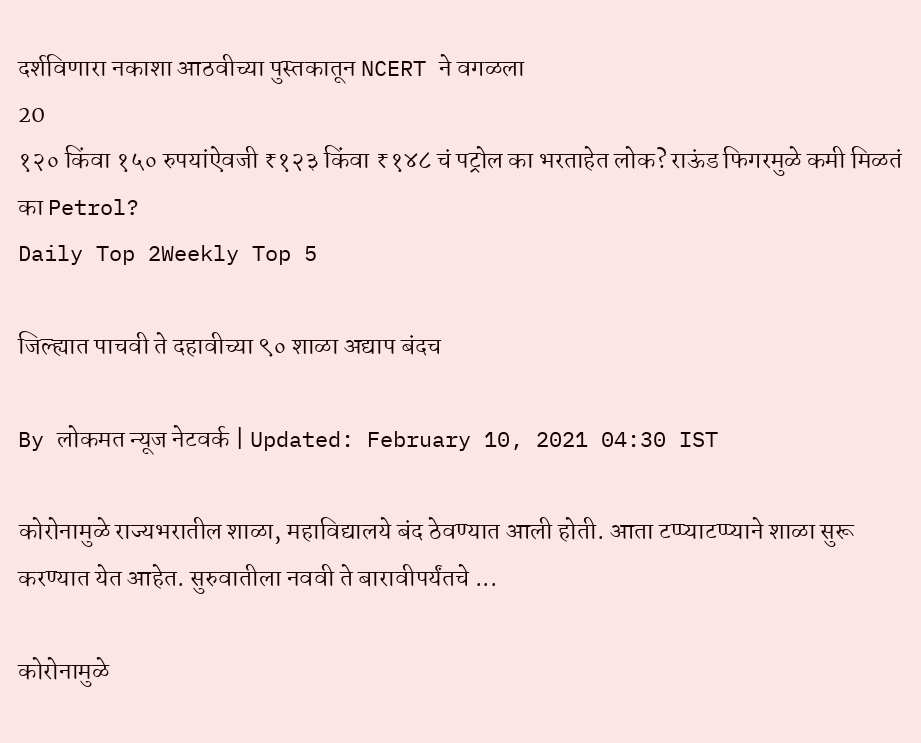दर्शविणारा नकाशा आठवीच्या पुस्तकातून NCERT ने वगळला
20
१२० किंवा १५० रुपयांऐवजी ₹१२३ किंवा ₹१४८ चं पट्रोल का भरताहेत लोक? राऊंड फिगरमुळे कमी मिळतं का Petrol?
Daily Top 2Weekly Top 5

जिल्ह्यात पाचवी ते दहावीच्या ९० शाळा अद्याप बंदच

By लोकमत न्यूज नेटवर्क | Updated: February 10, 2021 04:30 IST

कोरोनामुळे राज्यभरातील शाळा, महाविद्यालये बंद ठेवण्यात आली होती. आता टप्प्याटप्प्याने शाळा सुरू करण्यात येत आहेत. सुरुवातीला नववी ते बारावीपर्यंतचे ...

कोरोनामुळे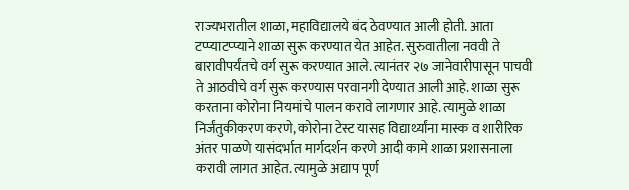राज्यभरातील शाळा, महाविद्यालये बंद ठेवण्यात आली होती. आता टप्प्याटप्प्याने शाळा सुरू करण्यात येत आहेत. सुरुवातीला नववी ते बारावीपर्यंतचे वर्ग सुरू करण्यात आले. त्यानंतर २७ जानेवारीपासून पाचवी ते आठवीचे वर्ग सुरू करण्यास परवानगी देण्यात आली आहे. शाळा सुरू करताना कोरोना नियमांचे पालन करावे लागणार आहे. त्यामुळे शाळा निर्जंतुकीकरण करणे, कोरोना टेस्ट यासह विद्यार्थ्यांना मास्क व शारीरिक अंतर पाळणे यासंदर्भात मार्गदर्शन करणे आदी कामे शाळा प्रशासनाला करावी लागत आहेत. त्यामुळे अद्याप पूर्ण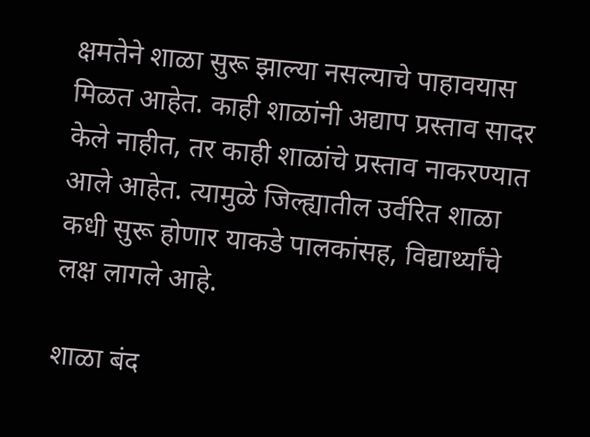क्षमतेने शाळा सुरू झाल्या नसल्याचे पाहावयास मिळत आहेत. काही शाळांनी अद्याप प्रस्ताव सादर केले नाहीत, तर काही शाळांचे प्रस्ताव नाकरण्यात आले आहेत. त्यामुळे जिल्ह्यातील उर्वरित शाळा कधी सुरू होणार याकडे पालकांसह, विद्यार्थ्यांचे लक्ष लागले आहे.

शाळा बंद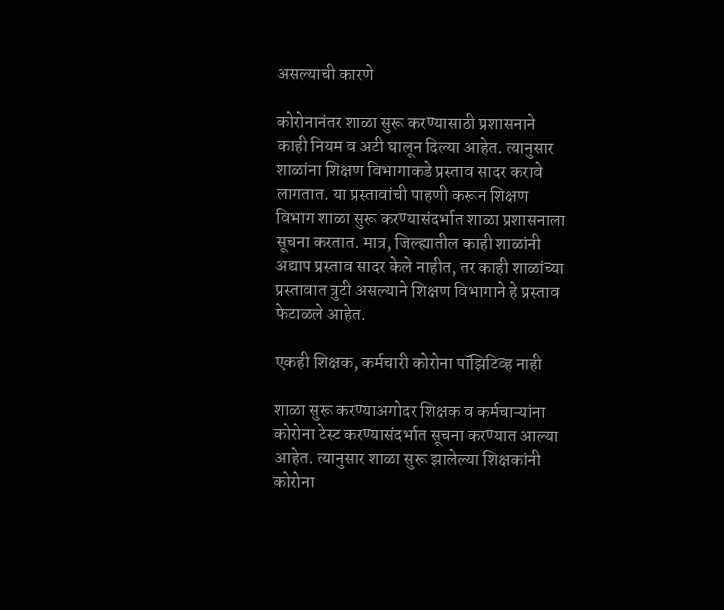असल्याची कारणे

कोरोनानंतर शाळा सुरू करण्यासाठी प्रशासनाने काही नियम व अटी घालून दिल्या आहेत. त्यानुसार शाळांना शिक्षण विभागाकडे प्रस्ताव सादर करावे लागतात. या प्रस्तावांची पाहणी करून शिक्षण विभाग शाळा सुरू करण्यासंदर्भात शाळा प्रशासनाला सूचना करतात. मात्र, जिल्ह्यातील काही शाळांनी अद्याप प्रस्ताव सादर केले नाहीत, तर काही शाळांच्या प्रस्तावात त्रुटी असल्याने शिक्षण विभागाने हे प्रस्ताव फेटाळले आहेत.

एकही शिक्षक, कर्मचारी कोरोना पॉझिटिव्ह नाही

शाळा सुरू करण्याअगोदर शिक्षक व कर्मचाऱ्यांना कोरोना टेस्ट करण्यासंदर्भात सूचना करण्यात आल्या आहेत. त्यानुसार शाळा सुरू झालेल्या शिक्षकांनी कोरोना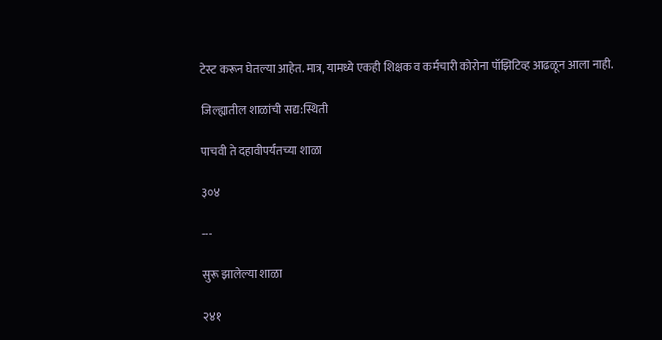टेस्ट करून घेतल्या आहेत. मात्र, यामध्ये एकही शिक्षक व कर्मचारी कोरोना पॉझिटिव्ह आढळून आला नाही.

जिल्ह्यातील शाळांची सद्य:स्थिती

पाचवी ते दहावीपर्यंतच्या शाळा

३०४

---

सुरू झालेल्या शाळा

२४१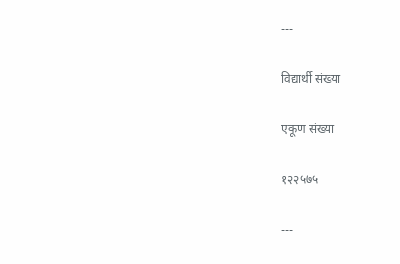---

विद्यार्थी संख्या

एकूण संख्या

१२२५७५

---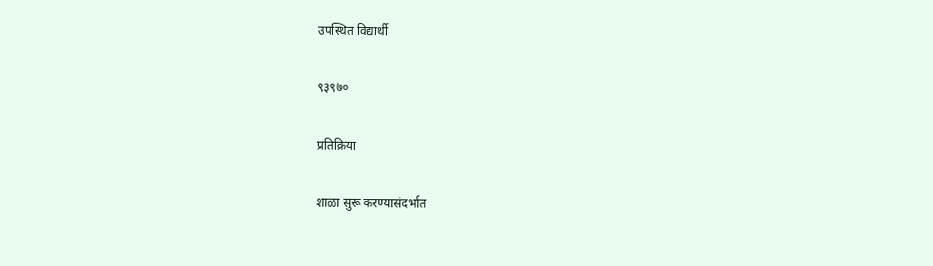उपस्थित विद्यार्थी

९३९७०

प्रतिक्रिया

शाळा सुरू करण्यासंदर्भात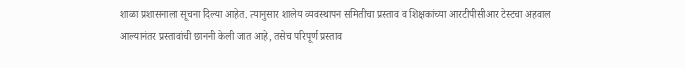शाळा प्रशासनाला सूचना दिल्या आहेत. त्यानुसार शालेय व्यवस्थापन समितीचा प्रस्ताव व शिक्षकांच्या आरटीपीसीआर टेस्टचा अहवाल आल्यानंतर प्रस्तावांची छाननी केली जात आहे, तसेच परिपूर्ण प्रस्ताव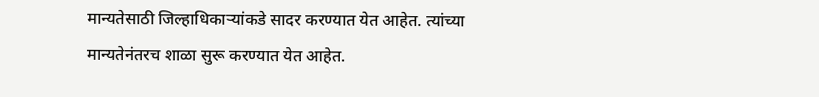मान्यतेसाठी जिल्हाधिकाऱ्यांकडे सादर करण्यात येत आहेत. त्यांच्या मान्यतेनंतरच शाळा सुरू करण्यात येत आहेत.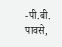-पी.बी. पावसे,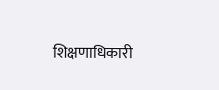शिक्षणाधिकारी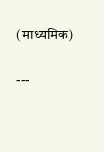(माध्यमिक)

---